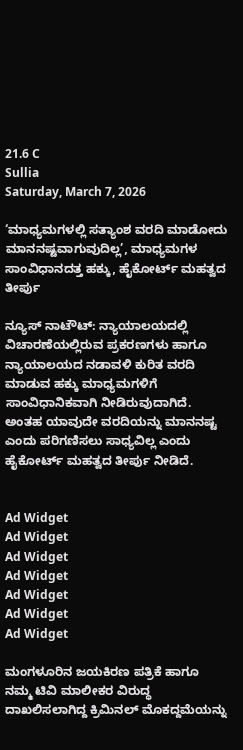21.6 C
Sullia
Saturday, March 7, 2026

‘ಮಾಧ್ಯಮಗಳಲ್ಲಿ ಸತ್ಯಾಂಶ ವರದಿ ಮಾಡೋದು ಮಾನನಷ್ಟವಾಗುವುದಿಲ್ಲ’, ಮಾಧ್ಯಮಗಳ ಸಾಂವಿಧಾನದತ್ತ ಹಕ್ಕು, ಹೈಕೋರ್ಟ್ ಮಹತ್ವದ ತೀರ್ಪು

ನ್ಯೂಸ್ ನಾಟೌಟ್: ನ್ಯಾಯಾಲಯದಲ್ಲಿ ವಿಚಾರಣೆಯಲ್ಲಿರುವ ಪ್ರಕರಣಗಳು ಹಾಗೂ ನ್ಯಾಯಾಲಯದ ನಡಾವಳಿ ಕುರಿತ ವರದಿ ಮಾಡುವ ಹಕ್ಕು ಮಾಧ್ಯಮಗಳಿಗೆ ಸಾಂವಿಧಾನಿಕವಾಗಿ ನೀಡಿರುವುದಾಗಿದೆ. ಅಂತಹ ಯಾವುದೇ ವರದಿಯನ್ನು ಮಾನನಷ್ಟ ಎಂದು ಪರಿಗಣಿಸಲು ಸಾಧ್ಯವಿಲ್ಲ ಎಂದು ಹೈಕೋರ್ಟ್ ಮಹತ್ವದ ತೀರ್ಪು ನೀಡಿದೆ.


Ad Widget
Ad Widget
Ad Widget
Ad Widget
Ad Widget
Ad Widget
Ad Widget

ಮಂಗಳೂರಿನ ಜಯಕಿರಣ ಪತ್ರಿಕೆ ಹಾಗೂ ನಮ್ಮ ಟಿವಿ ಮಾಲೀಕರ ವಿರುದ್ಧ ದಾಖಲಿಸಲಾಗಿದ್ದ ಕ್ರಿಮಿನಲ್ ಮೊಕದ್ದಮೆಯನ್ನು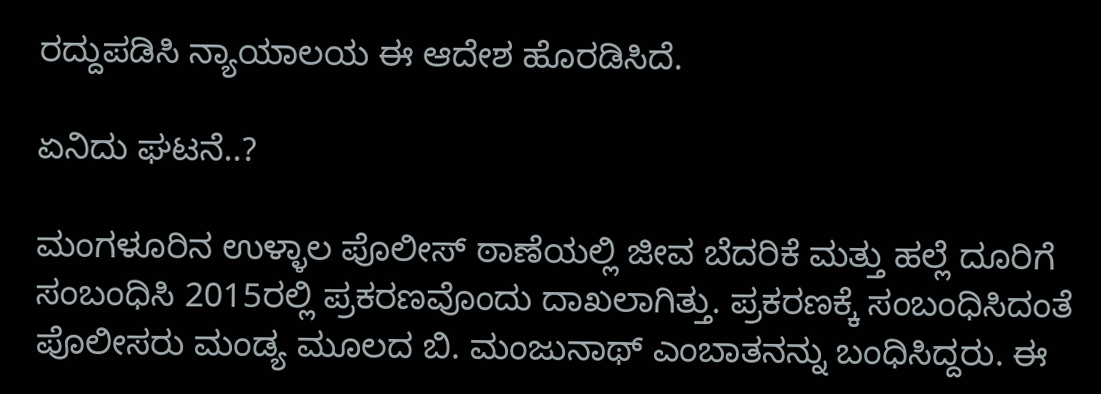ರದ್ದುಪಡಿಸಿ ನ್ಯಾಯಾಲಯ ಈ ಆದೇಶ ಹೊರಡಿಸಿದೆ.

ಏನಿದು ಘಟನೆ..?

ಮಂಗಳೂರಿನ ಉಳ್ಳಾಲ ಪೊಲೀಸ್ ಠಾಣೆಯಲ್ಲಿ ಜೀವ ಬೆದರಿಕೆ ಮತ್ತು ಹಲ್ಲೆ ದೂರಿಗೆ ಸಂಬಂಧಿಸಿ 2015ರಲ್ಲಿ ಪ್ರಕರಣವೊಂದು ದಾಖಲಾಗಿತ್ತು. ಪ್ರಕರಣಕ್ಕೆ ಸಂಬಂಧಿಸಿದಂತೆ ಪೊಲೀಸರು ಮಂಡ್ಯ ಮೂಲದ ಬಿ. ಮಂಜುನಾಥ್ ಎಂಬಾತನನ್ನು ಬಂಧಿಸಿದ್ದರು. ಈ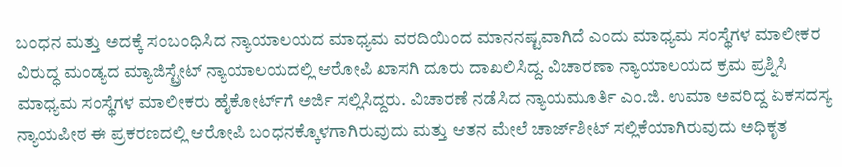ಬಂಧನ ಮತ್ತು ಅದಕ್ಕೆ ಸಂಬಂಧಿಸಿದ ನ್ಯಾಯಾಲಯದ ಮಾಧ್ಯಮ ವರದಿಯಿಂದ ಮಾನನಷ್ಟವಾಗಿದೆ ಎಂದು ಮಾಧ್ಯಮ ಸಂಸ್ಥೆಗಳ ಮಾಲೀಕರ ವಿರುದ್ಧ ಮಂಡ್ಯದ ಮ್ಯಾಜಿಸ್ಟ್ರೇಟ್ ನ್ಯಾಯಾಲಯದಲ್ಲಿ ಆರೋಪಿ ಖಾಸಗಿ ದೂರು ದಾಖಲಿಸಿದ್ದ. ವಿಚಾರಣಾ ನ್ಯಾಯಾಲಯದ ಕ್ರಮ ಪ್ರಶ್ನಿಸಿ ಮಾಧ್ಯಮ ಸಂಸ್ಥೆಗಳ ಮಾಲೀಕರು ಹೈಕೋರ್ಟ್‌ಗೆ ಅರ್ಜಿ ಸಲ್ಲಿಸಿದ್ದರು. ವಿಚಾರಣೆ ನಡೆಸಿದ ನ್ಯಾಯಮೂರ್ತಿ ಎಂ.ಜಿ. ಉಮಾ ಅವರಿದ್ದ ಏಕಸದಸ್ಯ ನ್ಯಾಯಪೀಠ ಈ ಪ್ರಕರಣದಲ್ಲಿ ಆರೋಪಿ ಬಂಧನಕ್ಕೊಳಗಾಗಿರುವುದು ಮತ್ತು ಆತನ ಮೇಲೆ ಚಾರ್ಜ್‌ಶೀಟ್ ಸಲ್ಲಿಕೆಯಾಗಿರುವುದು ಅಧಿಕೃತ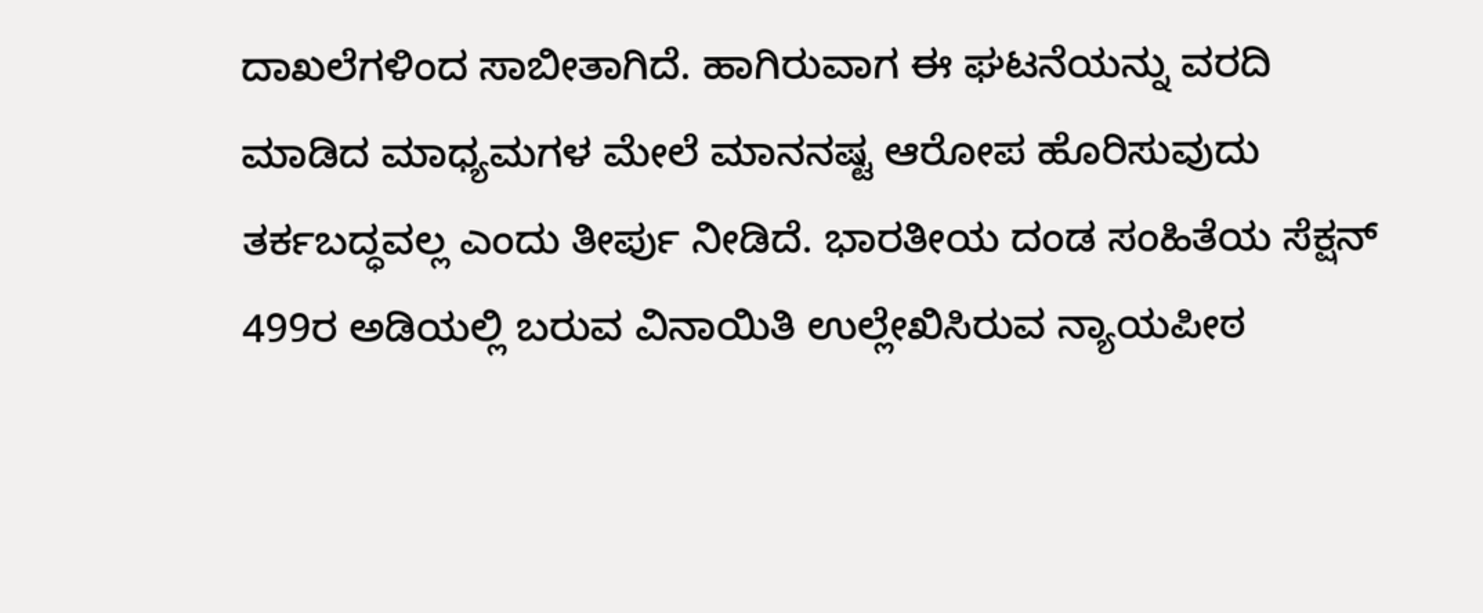ದಾಖಲೆಗಳಿಂದ ಸಾಬೀತಾಗಿದೆ. ಹಾಗಿರುವಾಗ ಈ ಘಟನೆಯನ್ನು ವರದಿ ಮಾಡಿದ ಮಾಧ್ಯಮಗಳ ಮೇಲೆ ಮಾನನಷ್ಟ ಆರೋಪ ಹೊರಿಸುವುದು ತರ್ಕಬದ್ಧವಲ್ಲ ಎಂದು ತೀರ್ಪು ನೀಡಿದೆ. ಭಾರತೀಯ ದಂಡ ಸಂಹಿತೆಯ ಸೆಕ್ಷನ್ 499ರ ಅಡಿಯಲ್ಲಿ ಬರುವ ವಿನಾಯಿತಿ ಉಲ್ಲೇಖಿಸಿರುವ ನ್ಯಾಯಪೀಠ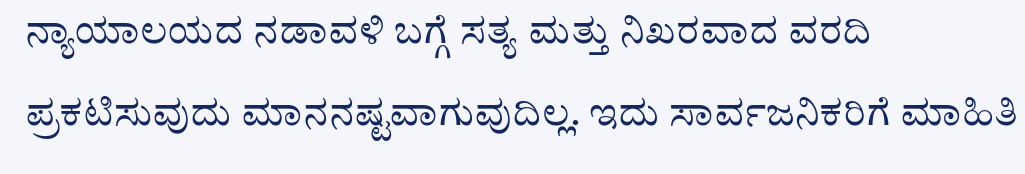ನ್ಯಾಯಾಲಯದ ನಡಾವಳಿ ಬಗ್ಗೆ ಸತ್ಯ ಮತ್ತು ನಿಖರವಾದ ವರದಿ ಪ್ರಕಟಿಸುವುದು ಮಾನನಷ್ಟವಾಗುವುದಿಲ್ಲ. ಇದು ಸಾರ್ವಜನಿಕರಿಗೆ ಮಾಹಿತಿ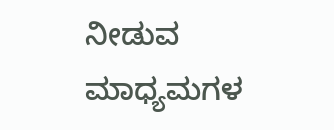ನೀಡುವ ಮಾಧ್ಯಮಗಳ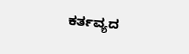ಕರ್ತವ್ಯದ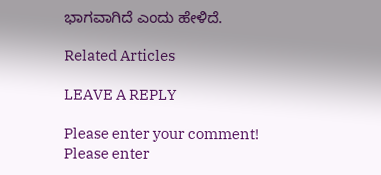ಭಾಗವಾಗಿದೆ ಎಂದು ಹೇಳಿದೆ.

Related Articles

LEAVE A REPLY

Please enter your comment!
Please enter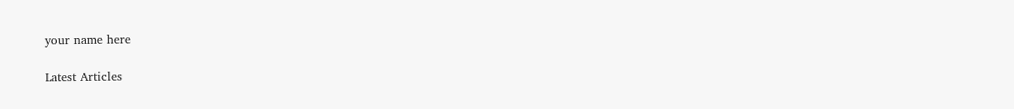your name here

Latest Articles